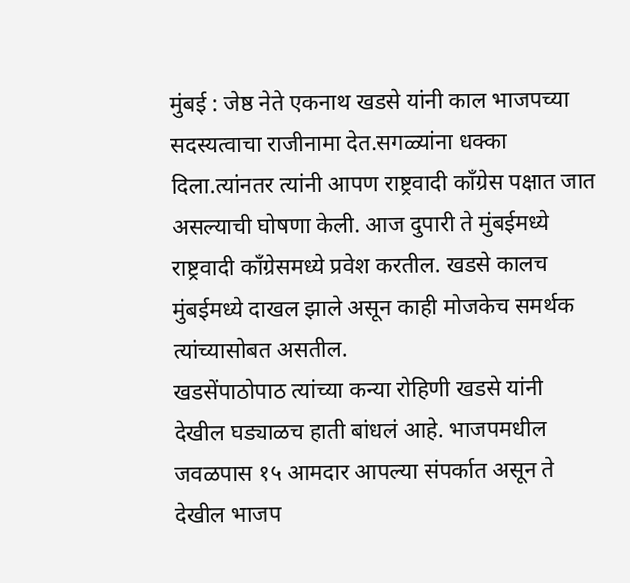मुंबई : जेष्ठ नेते एकनाथ खडसे यांनी काल भाजपच्या सदस्यत्वाचा राजीनामा देत.सगळ्यांना धक्का दिला.त्यांनतर त्यांनी आपण राष्ट्रवादी कॉंग्रेस पक्षात जात असल्याची घोषणा केली. आज दुपारी ते मुंबईमध्ये राष्ट्रवादी काँग्रेसमध्ये प्रवेश करतील. खडसे कालच मुंबईमध्ये दाखल झाले असून काही मोजकेच समर्थक त्यांच्यासोबत असतील.
खडसेंपाठोपाठ त्यांच्या कन्या रोहिणी खडसे यांनी देखील घड्याळच हाती बांधलं आहे. भाजपमधील जवळपास १५ आमदार आपल्या संपर्कात असून ते देखील भाजप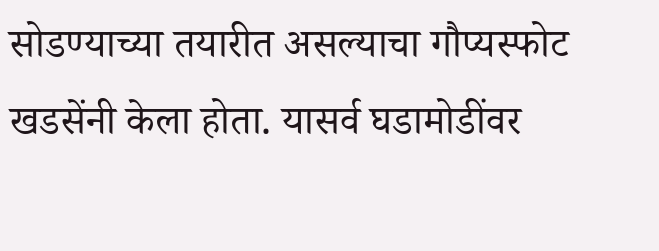सोडण्याच्या तयारीत असल्याचा गौप्यस्फोट खडसेंनी केला होता. यासर्व घडामोडींवर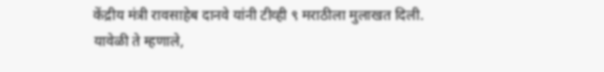केंद्रीय मंत्री रावसाहेब दानवे यांनी टीव्ही ९ मराठीला मुलाखत दिली.
यावेळी ते म्हणाले,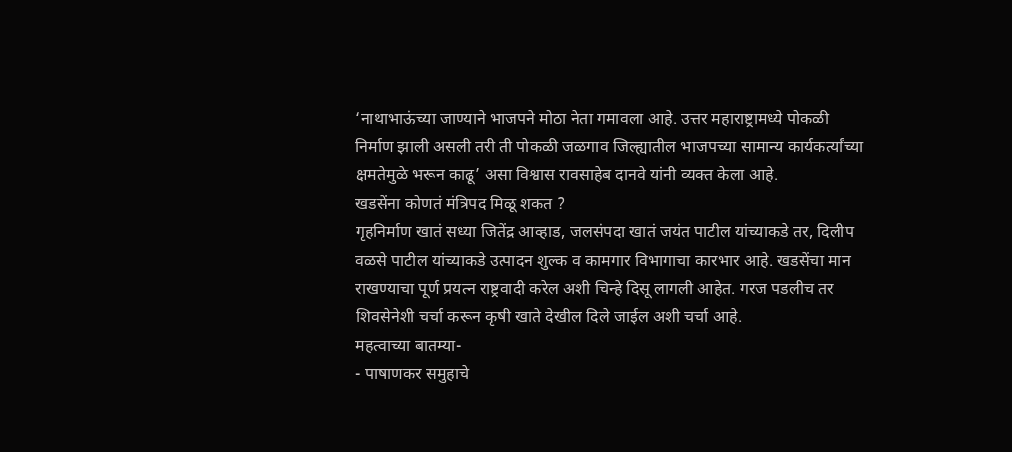‘नाथाभाऊंच्या जाण्याने भाजपने मोठा नेता गमावला आहे. उत्तर महाराष्ट्रामध्ये पोकळी निर्माण झाली असली तरी ती पोकळी जळगाव जिल्ह्यातील भाजपच्या सामान्य कार्यकर्त्यांच्या क्षमतेमुळे भरून काढू’ असा विश्वास रावसाहेब दानवे यांनी व्यक्त केला आहे.
खडसेंना कोणतं मंत्रिपद मिळू शकत ?
गृहनिर्माण खातं सध्या जितेंद्र आव्हाड, जलसंपदा खातं जयंत पाटील यांच्याकडे तर, दिलीप वळसे पाटील यांच्याकडे उत्पादन शुल्क व कामगार विभागाचा कारभार आहे. खडसेंचा मान राखण्याचा पूर्ण प्रयत्न राष्ट्रवादी करेल अशी चिन्हे दिसू लागली आहेत. गरज पडलीच तर शिवसेनेशी चर्चा करून कृषी खाते देखील दिले जाईल अशी चर्चा आहे.
महत्वाच्या बातम्या-
- पाषाणकर समुहाचे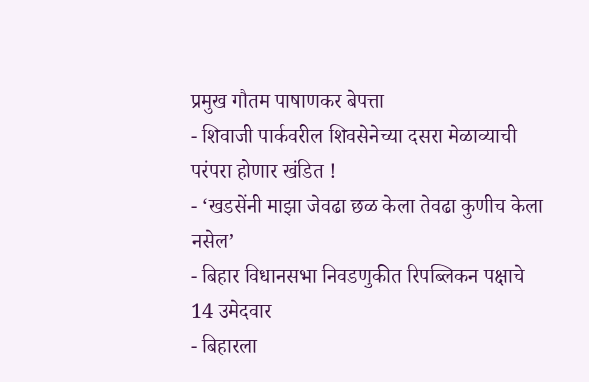प्रमुख गौतम पाषाणकर बेपत्ता
- शिवाजी पार्कवरील शिवसेनेच्या दसरा मेळाव्याची परंपरा होणार खंडित !
- ‘खडसेंनी माझा जेवढा छळ केला तेवढा कुणीच केला नसेल’
- बिहार विधानसभा निवडणुकीत रिपब्लिकन पक्षाचे 14 उमेदवार
- बिहारला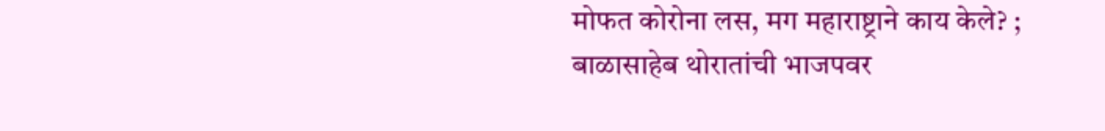मोफत कोरोना लस, मग महाराष्ट्राने काय केले? ; बाळासाहेब थोरातांची भाजपवर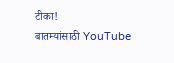टीका!
बातम्यांसाठी YouTube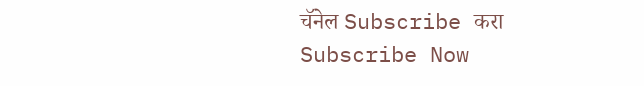चॅनेल Subscribe करा
Subscribe Now